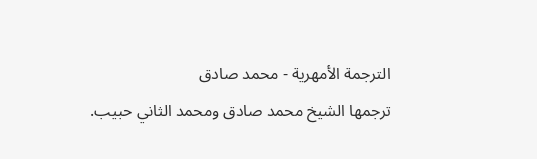الترجمة الأمهرية - محمد صادق
ترجمها الشيخ محمد صادق ومحمد الثاني حبيب.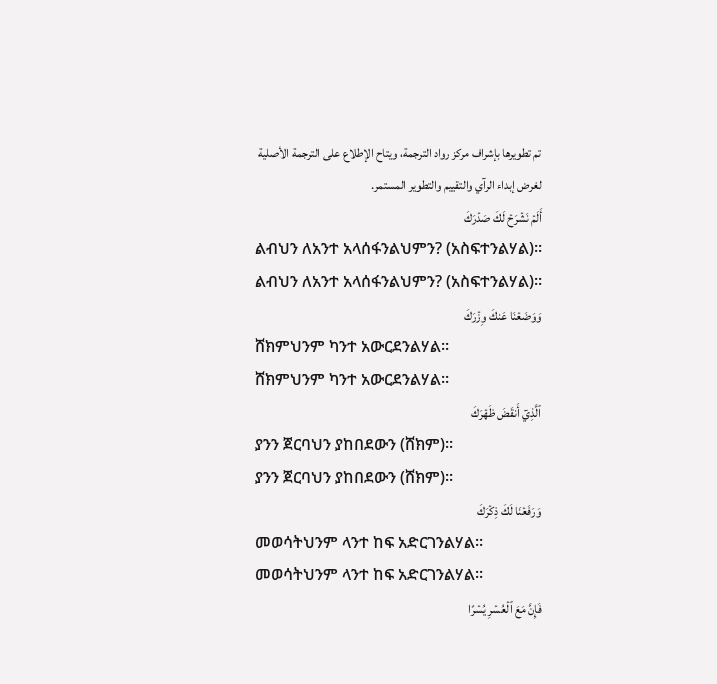تم تطويرها بإشراف مركز رواد الترجمة، ويتاح الإطلاع على الترجمة الأصلية لغرض إبداء الرآي والتقييم والتطوير المستمر.
أَلَمۡ نَشۡرَحۡ لَكَ صَدۡرَكَ
ልብህን ለአንተ አላሰፋንልህምን? (አስፍተንልሃል)፡፡
ልብህን ለአንተ አላሰፋንልህምን? (አስፍተንልሃል)፡፡
وَوَضَعۡنَا عَنكَ وِزۡرَكَ
ሸክምህንም ካንተ አውርደንልሃል፡፡
ሸክምህንም ካንተ አውርደንልሃል፡፡
ٱلَّذِيٓ أَنقَضَ ظَهۡرَكَ
ያንን ጀርባህን ያከበደውን (ሸክም)፡፡
ያንን ጀርባህን ያከበደውን (ሸክም)፡፡
وَرَفَعۡنَا لَكَ ذِكۡرَكَ
መወሳትህንም ላንተ ከፍ አድርገንልሃል፡፡
መወሳትህንም ላንተ ከፍ አድርገንልሃል፡፡
فَإِنَّ مَعَ ٱلۡعُسۡرِ يُسۡرًا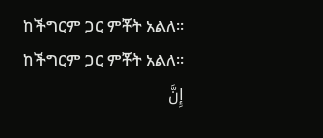ከችግርም ጋር ምቾት አልለ፡፡
ከችግርም ጋር ምቾት አልለ፡፡
إِنَّ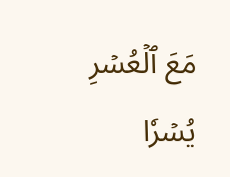مَعَ ٱلۡعُسۡرِ يُسۡرٗا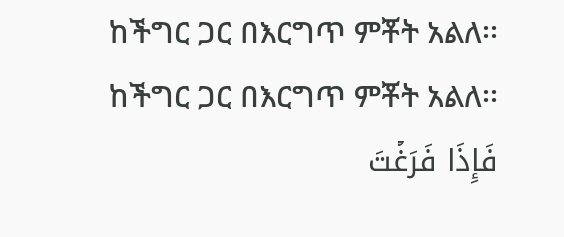ከችግር ጋር በእርግጥ ምቾት አልለ፡፡
ከችግር ጋር በእርግጥ ምቾት አልለ፡፡
فَإِذَا فَرَغۡتَ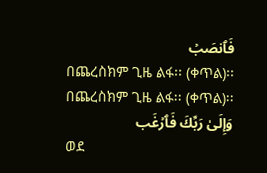فَٱنصَبۡ
በጨረስክም ጊዜ ልፋ፡፡ (ቀጥል)፡፡
በጨረስክም ጊዜ ልፋ፡፡ (ቀጥል)፡፡
وَإِلَىٰ رَبِّكَ فَٱرۡغَب
ወደ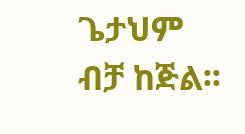ጌታህም ብቻ ከጅል፡፡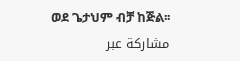ወደ ጌታህም ብቻ ከጅል፡፡
مشاركة عبر